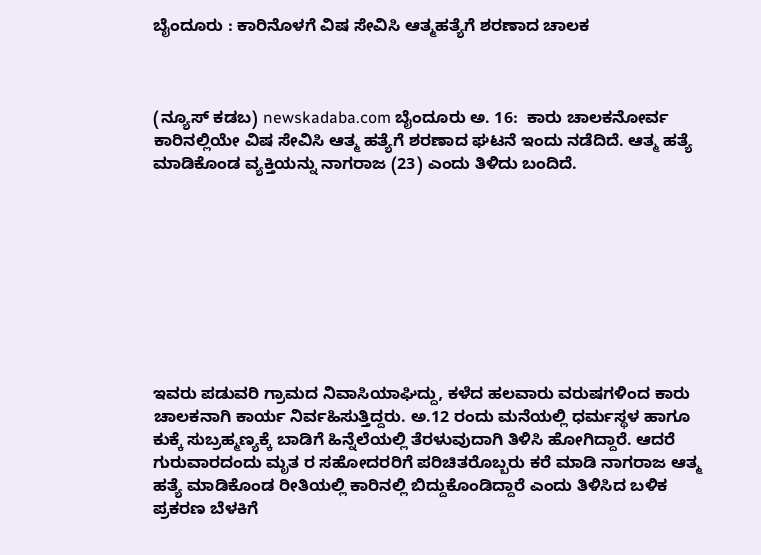ಬೈಂದೂರು : ಕಾರಿನೊಳಗೆ ವಿಷ ಸೇವಿಸಿ ಆತ್ಮಹತ್ಯೆಗೆ ಶರಣಾದ ಚಾಲಕ



(ನ್ಯೂಸ್ ಕಡಬ) newskadaba.com ಬೈಂದೂರು ಅ. 16:  ಕಾರು ಚಾಲಕನೋರ್ವ ಕಾರಿನಲ್ಲಿಯೇ ವಿಷ ಸೇವಿಸಿ ಆತ್ಮ ಹತ್ಯೆಗೆ ಶರಣಾದ ಘಟನೆ ಇಂದು ನಡೆದಿದೆ. ಆತ್ಮ ಹತ್ಯೆ ಮಾಡಿಕೊಂಡ ವ್ಯಕ್ತಿಯನ್ನು ನಾಗರಾಜ (23) ಎಂದು ತಿಳಿದು ಬಂದಿದೆ.









ಇವರು ಪಡುವರಿ ಗ್ರಾಮದ ನಿವಾಸಿಯಾಘಿದ್ದು, ಕಳೆದ ಹಲವಾರು ವರುಷಗಳಿಂದ ಕಾರು ಚಾಲಕನಾಗಿ ಕಾರ್ಯ ನಿರ್ವಹಿಸುತ್ತಿದ್ದರು. ಅ.12 ರಂದು ಮನೆಯಲ್ಲಿ ಧರ್ಮಸ್ಥಳ ಹಾಗೂ ಕುಕ್ಕೆ ಸುಬ್ರಹ್ಮಣ್ಯಕ್ಕೆ ಬಾಡಿಗೆ ಹಿನ್ನೆಲೆಯಲ್ಲಿ ತೆರಳುವುದಾಗಿ ತಿಳಿಸಿ ಹೋಗಿದ್ದಾರೆ. ಆದರೆ ಗುರುವಾರದಂದು ಮೃತ ರ ಸಹೋದರರಿಗೆ ಪರಿಚಿತರೊಬ್ಬರು ಕರೆ ಮಾಡಿ ನಾಗರಾಜ ಆತ್ಮ ಹತ್ಯೆ ಮಾಡಿಕೊಂಡ ರೀತಿಯಲ್ಲಿ ಕಾರಿನಲ್ಲಿ ಬಿದ್ದುಕೊಂಡಿದ್ದಾರೆ ಎಂದು ತಿಳಿಸಿದ ಬಳಿಕ ಪ್ರಕರಣ ಬೆಳಕಿಗೆ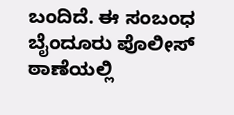ಬಂದಿದೆ. ಈ ಸಂಬಂಧ ಬೈಂದೂರು ಪೊಲೀಸ್ ಠಾಣೆಯಲ್ಲಿ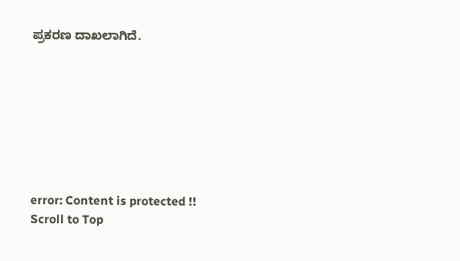ಪ್ರಕರಣ ದಾಖಲಾಗಿದೆ.








error: Content is protected !!
Scroll to Top